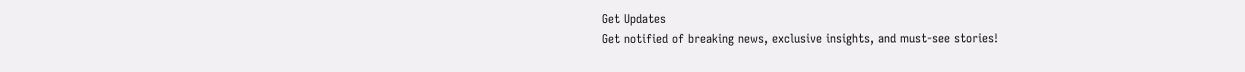Get Updates
Get notified of breaking news, exclusive insights, and must-see stories!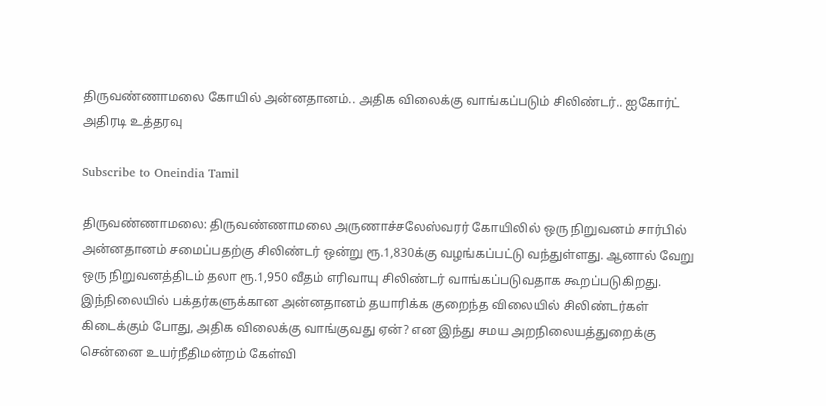திருவண்ணாமலை கோயில் அன்னதானம்.. அதிக விலைக்கு வாங்கப்படும் சிலிண்டர்.. ஐகோர்ட் அதிரடி உத்தரவு

Subscribe to Oneindia Tamil

திருவண்ணாமலை: திருவண்ணாமலை அருணாச்சலேஸ்வரர் கோயிலில் ஒரு நிறுவனம் சார்பில் அன்னதானம் சமைப்பதற்கு சிலிண்டர் ஒன்று ரூ.1,830க்கு வழங்கப்பட்டு வந்துள்ளது. ஆனால் வேறு ஒரு நிறுவனத்திடம் தலா ரூ.1,950 வீதம் எரிவாயு சிலிண்டர் வாங்கப்படுவதாக கூறப்படுகிறது. இந்நிலையில் பக்தர்களுக்கான அன்னதானம் தயாரிக்க குறைந்த விலையில் சிலிண்டர்கள் கிடைக்கும் போது, அதிக விலைக்கு வாங்குவது ஏன்? என இந்து சமய அறநிலையத்துறைக்கு சென்னை உயர்நீதிமன்றம் கேள்வி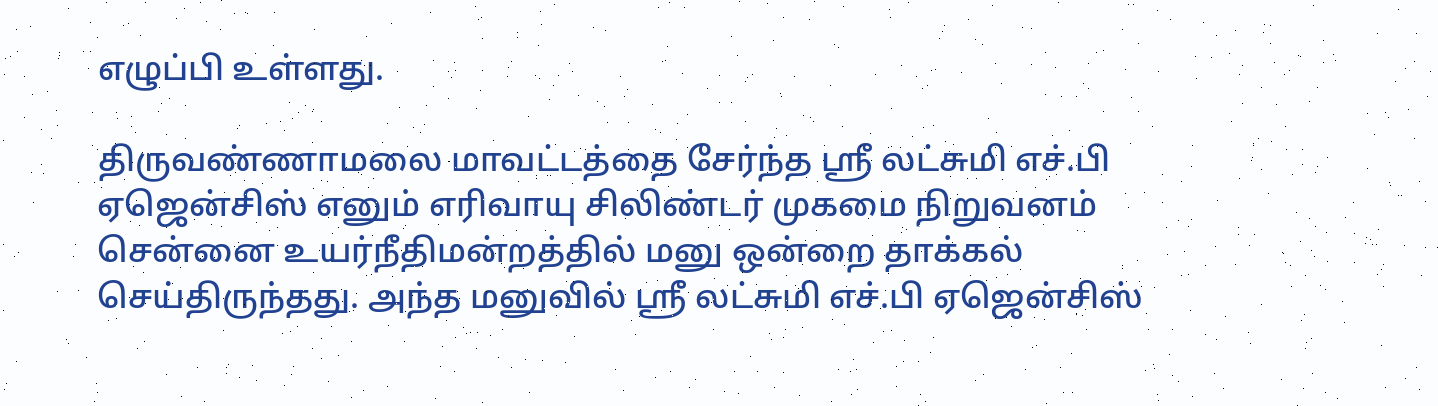எழுப்பி உள்ளது.

திருவண்ணாமலை மாவட்டத்தை சேர்ந்த ஶ்ரீ லட்சுமி எச்.பி ஏஜென்சிஸ் எனும் எரிவாயு சிலிண்டர் முகமை நிறுவனம் சென்னை உயர்நீதிமன்றத்தில் மனு ஒன்றை தாக்கல் செய்திருந்தது. அந்த மனுவில் ஶ்ரீ லட்சுமி எச்.பி ஏஜென்சிஸ்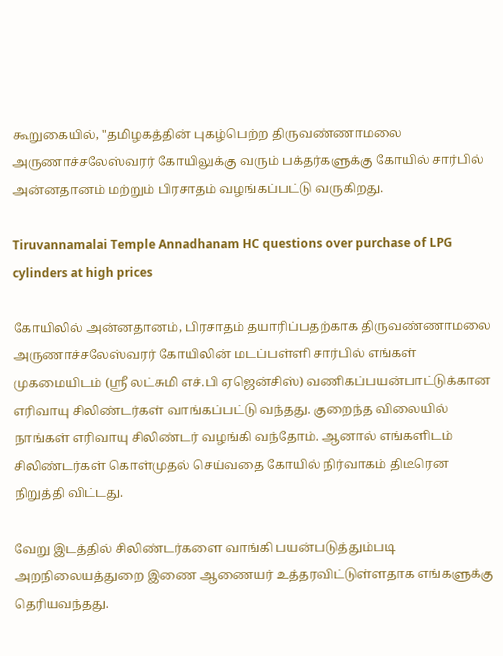கூறுகையில், "தமிழகத்தின் புகழ்பெற்ற திருவண்ணாமலை அருணாச்சலேஸ்வரர் கோயிலுக்கு வரும் பக்தர்களுக்கு கோயில் சார்பில் அன்னதானம் மற்றும் பிரசாதம் வழங்கப்பட்டு வருகிறது.

Tiruvannamalai Temple Annadhanam HC questions over purchase of LPG cylinders at high prices

கோயிலில் அன்னதானம், பிரசாதம் தயாரிப்பதற்காக திருவண்ணாமலை அருணாச்சலேஸ்வரர் கோயிலின் மடப்பள்ளி சார்பில் எங்கள் முகமையிடம் (ஶ்ரீ லட்சுமி எச்.பி ஏஜென்சிஸ்) வணிகப்பயன்பாட்டுக்கான எரிவாயு சிலிண்டர்கள் வாங்கப்பட்டு வந்தது. குறைந்த விலையில் நாங்கள் எரிவாயு சிலிண்டர் வழங்கி வந்தோம். ஆனால் எங்களிடம் சிலிண்டர்கள் கொள்முதல் செய்வதை கோயில் நிர்வாகம் திடீரென நிறுத்தி விட்டது.

வேறு இடத்தில் சிலிண்டர்களை வாங்கி பயன்படுத்தும்படி அறநிலையத்துறை இணை ஆணையர் உத்தரவிட்டுள்ளதாக எங்களுக்கு தெரியவந்தது.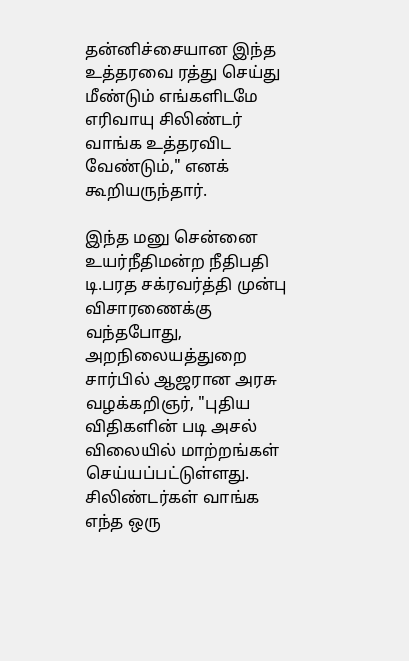தன்னிச்சையான இந்த உத்தரவை ரத்து செய்து மீண்டும் எங்களிடமே எரிவாயு சிலிண்டர் வாங்க உத்தரவிட வேண்டும்," எனக் கூறியருந்தார்.

இந்த மனு சென்னை உயர்நீதிமன்ற நீதிபதி டி.பரத சக்ரவர்த்தி முன்பு விசாரணைக்கு வந்தபோது, அறநிலையத்துறை சார்பில் ஆஜரான அரசு வழக்கறிஞர், "புதிய விதிகளின் படி அசல் விலையில் மாற்றங்கள் செய்யப்பட்டுள்ளது. சிலிண்டர்கள் வாங்க எந்த ஒரு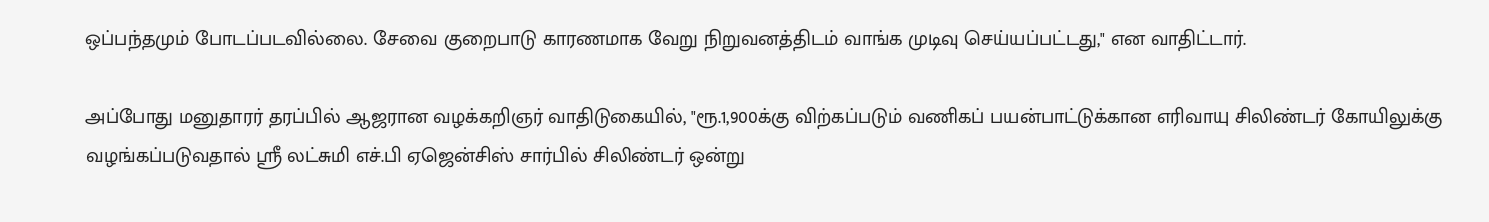ஒப்பந்தமும் போடப்படவில்லை. சேவை குறைபாடு காரணமாக வேறு நிறுவனத்திடம் வாங்க முடிவு செய்யப்பட்டது," என வாதிட்டார்.

அப்போது மனுதாரர் தரப்பில் ஆஜரான வழக்கறிஞர் வாதிடுகையில், "ரூ.1,900க்கு விற்கப்படும் வணிகப் பயன்பாட்டுக்கான எரிவாயு சிலிண்டர் கோயிலுக்கு வழங்கப்படுவதால் ஶ்ரீ லட்சுமி எச்.பி ஏஜென்சிஸ் சார்பில் சிலிண்டர் ஒன்று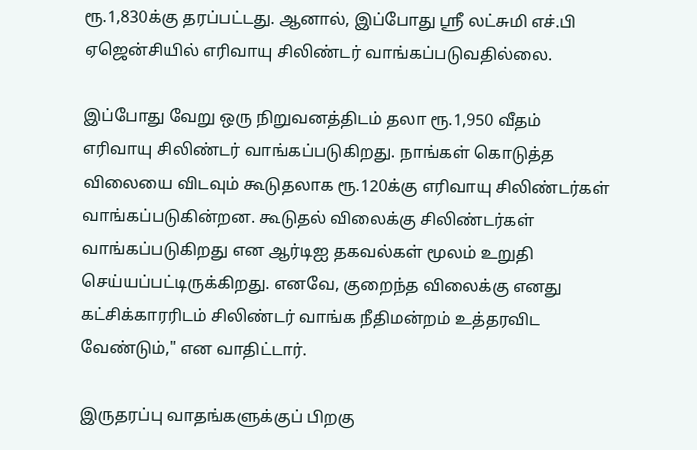ரூ.1,830க்கு தரப்பட்டது. ஆனால், இப்போது ஶ்ரீ லட்சுமி எச்.பி ஏஜென்சியில் எரிவாயு சிலிண்டர் வாங்கப்படுவதில்லை.

இப்போது வேறு ஒரு நிறுவனத்திடம் தலா ரூ.1,950 வீதம் எரிவாயு சிலிண்டர் வாங்கப்படுகிறது. நாங்கள் கொடுத்த விலையை விடவும் கூடுதலாக ரூ.120க்கு எரிவாயு சிலிண்டர்கள் வாங்கப்படுகின்றன. கூடுதல் விலைக்கு சிலிண்டர்கள் வாங்கப்படுகிறது என ஆர்டிஐ தகவல்கள் மூலம் உறுதி செய்யப்பட்டிருக்கிறது. எனவே, குறைந்த விலைக்கு எனது கட்சிக்காரரிடம் சிலிண்டர் வாங்க நீதிமன்றம் உத்தரவிட வேண்டும்," என வாதிட்டார்.

இருதரப்பு வாதங்களுக்குப் பிறகு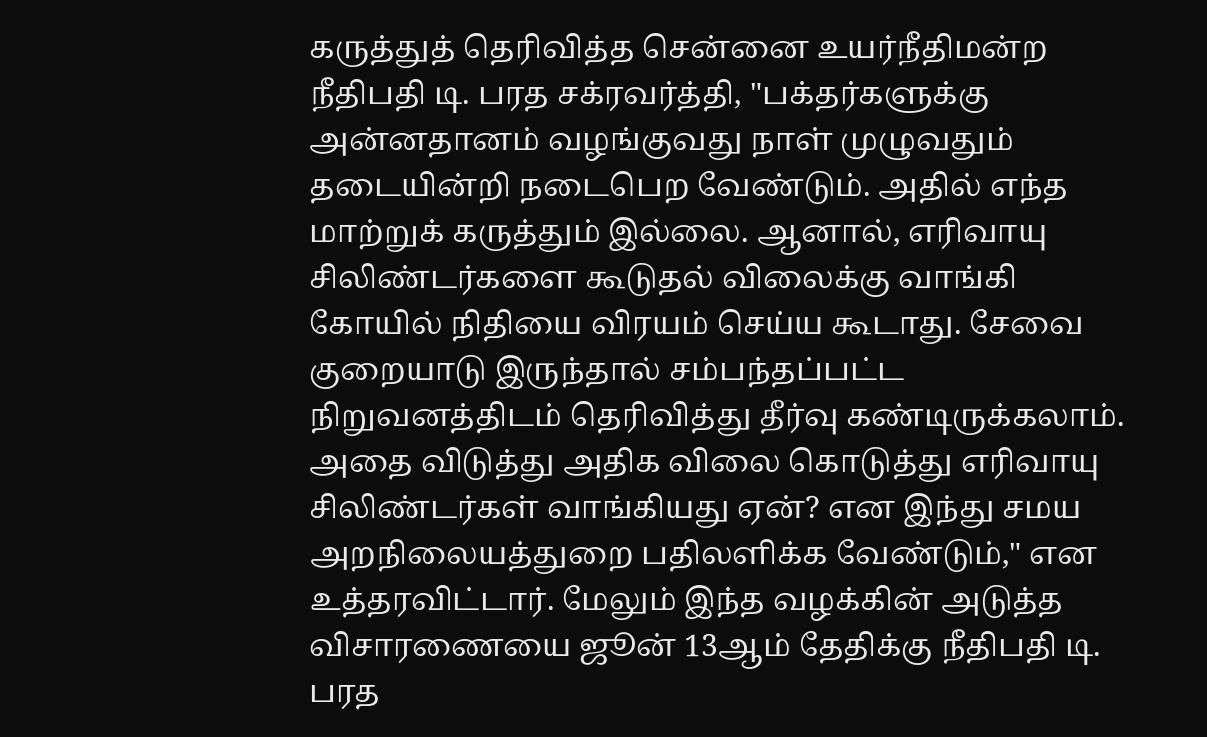கருத்துத் தெரிவித்த சென்னை உயர்நீதிமன்ற நீதிபதி டி. பரத சக்ரவர்த்தி, "பக்தர்களுக்கு அன்னதானம் வழங்குவது நாள் முழுவதும் தடையின்றி நடைபெற வேண்டும். அதில் எந்த மாற்றுக் கருத்தும் இல்லை. ஆனால், எரிவாயு சிலிண்டர்களை கூடுதல் விலைக்கு வாங்கி கோயில் நிதியை விரயம் செய்ய கூடாது. சேவை குறையாடு இருந்தால் சம்பந்தப்பட்ட நிறுவனத்திடம் தெரிவித்து தீர்வு கண்டிருக்கலாம். அதை விடுத்து அதிக விலை கொடுத்து எரிவாயு சிலிண்டர்கள் வாங்கியது ஏன்? என இந்து சமய அறநிலையத்துறை பதிலளிக்க வேண்டும்," என உத்தரவிட்டார். மேலும் இந்த வழக்கின் அடுத்த விசாரணையை ஜூன் 13ஆம் தேதிக்கு நீதிபதி டி. பரத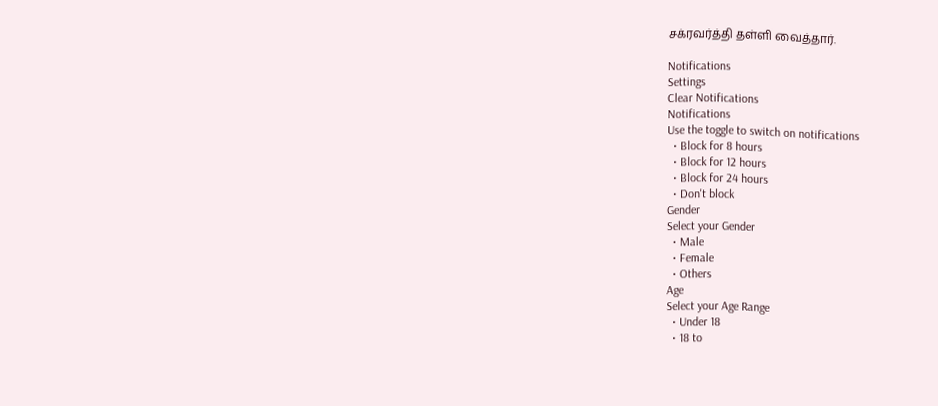சக்ரவர்த்தி தள்ளி வைத்தார்.

Notifications
Settings
Clear Notifications
Notifications
Use the toggle to switch on notifications
  • Block for 8 hours
  • Block for 12 hours
  • Block for 24 hours
  • Don't block
Gender
Select your Gender
  • Male
  • Female
  • Others
Age
Select your Age Range
  • Under 18
  • 18 to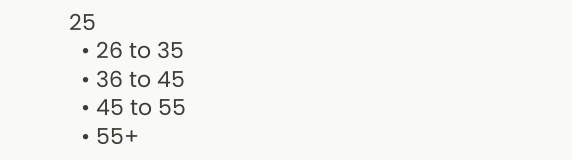25
  • 26 to 35
  • 36 to 45
  • 45 to 55
  • 55+